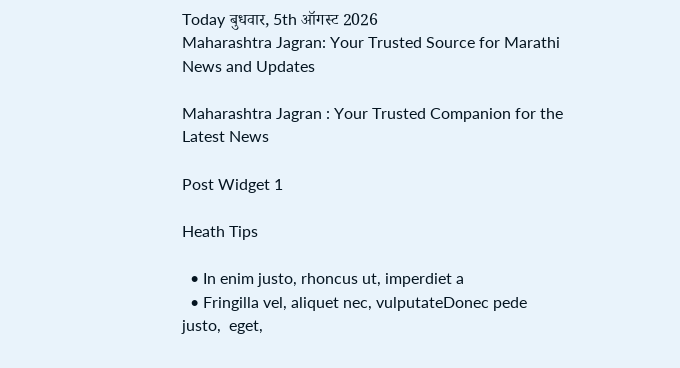Today बुधवार, 5th ऑगस्ट 2026
Maharashtra Jagran: Your Trusted Source for Marathi News and Updates

Maharashtra Jagran : Your Trusted Companion for the Latest News

Post Widget 1

Heath Tips

  • In enim justo, rhoncus ut, imperdiet a
  • Fringilla vel, aliquet nec, vulputateDonec pede justo,  eget,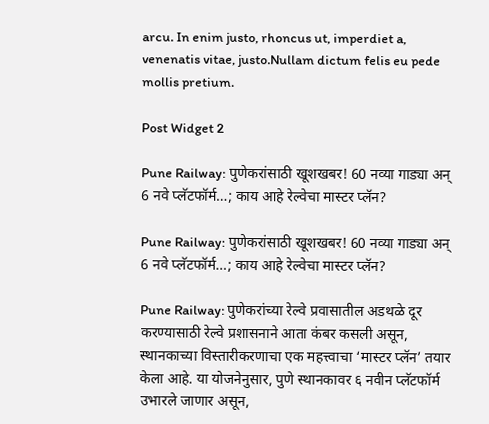arcu. In enim justo, rhoncus ut, imperdiet a, venenatis vitae, justo.Nullam dictum felis eu pede mollis pretium.

Post Widget 2

Pune Railway: पुणेकरांसाठी खूशखबर! 60 नव्या गाड्या अन् 6 नवे प्लॅटफॉर्म…; काय आहे रेल्वेचा मास्टर प्लॅन?

Pune Railway: पुणेकरांसाठी खूशखबर! 60 नव्या गाड्या अन् 6 नवे प्लॅटफॉर्म…; काय आहे रेल्वेचा मास्टर प्लॅन?

Pune Railway: पुणेकरांच्या रेल्वे प्रवासातील अडथळे दूर करण्यासाठी रेल्वे प्रशासनाने आता कंबर कसली असून, स्थानकाच्या विस्तारीकरणाचा एक महत्त्वाचा ‘मास्टर प्लॅन’ तयार केला आहे. या योजनेनुसार, पुणे स्थानकावर ६ नवीन प्लॅटफॉर्म उभारले जाणार असून,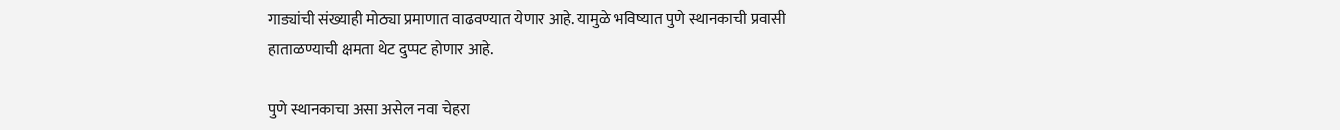गाड्यांची संख्याही मोठ्या प्रमाणात वाढवण्यात येणार आहे. यामुळे भविष्यात पुणे स्थानकाची प्रवासी हाताळण्याची क्षमता थेट दुप्पट होणार आहे.

पुणे स्थानकाचा असा असेल नवा चेहरा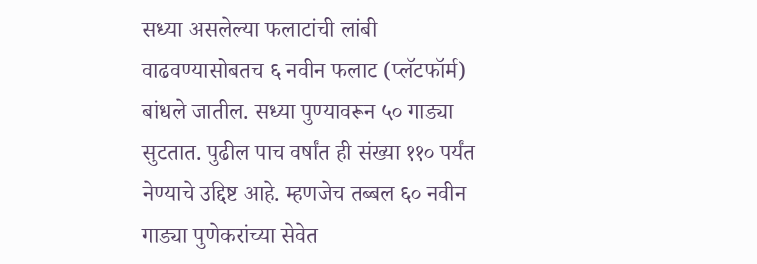सध्या असलेल्या फलाटांची लांबी वाढवण्यासोबतच ६ नवीन फलाट (प्लॅटफॉर्म) बांधले जातील. सध्या पुण्यावरून ५० गाड्या सुटतात. पुढील पाच वर्षांत ही संख्या ११० पर्यंत नेण्याचे उद्दिष्ट आहे. म्हणजेच तब्बल ६० नवीन गाड्या पुणेकरांच्या सेवेत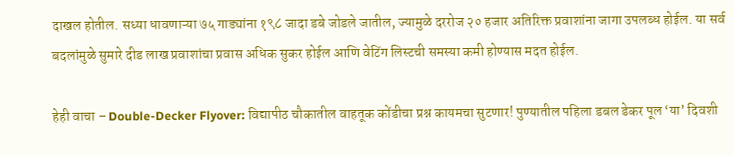दाखल होतील. सध्या धावणाऱ्या ७५ गाड्यांना १९८ जादा डबे जोडले जातील, ज्यामुळे दररोज २० हजार अतिरिक्त प्रवाशांना जागा उपलब्ध होईल. या सर्व बदलांमुळे सुमारे दीड लाख प्रवाशांचा प्रवास अधिक सुकर होईल आणि वेटिंग लिस्टची समस्या कमी होण्यास मदत होईल.

हेही वाचा – Double-Decker Flyover: विद्यापीठ चौकातील वाहतूक कोंडीचा प्रश्न कायमचा सुटणार! पुण्यातील पहिला डबल डेकर पूल ‘या’ दिवशी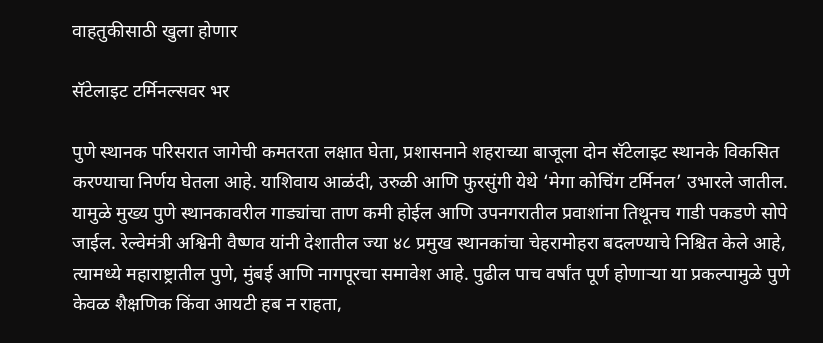वाहतुकीसाठी खुला होणार

सॅटेलाइट टर्मिनल्सवर भर

पुणे स्थानक परिसरात जागेची कमतरता लक्षात घेता, प्रशासनाने शहराच्या बाजूला दोन सॅटेलाइट स्थानके विकसित करण्याचा निर्णय घेतला आहे. याशिवाय आळंदी, उरुळी आणि फुरसुंगी येथे ‘मेगा कोचिंग टर्मिनल’ उभारले जातील. यामुळे मुख्य पुणे स्थानकावरील गाड्यांचा ताण कमी होईल आणि उपनगरातील प्रवाशांना तिथूनच गाडी पकडणे सोपे जाईल. रेल्वेमंत्री अश्विनी वैष्णव यांनी देशातील ज्या ४८ प्रमुख स्थानकांचा चेहरामोहरा बदलण्याचे निश्चित केले आहे, त्यामध्ये महाराष्ट्रातील पुणे, मुंबई आणि नागपूरचा समावेश आहे. पुढील पाच वर्षांत पूर्ण होणाऱ्या या प्रकल्पामुळे पुणे केवळ शैक्षणिक किंवा आयटी हब न राहता,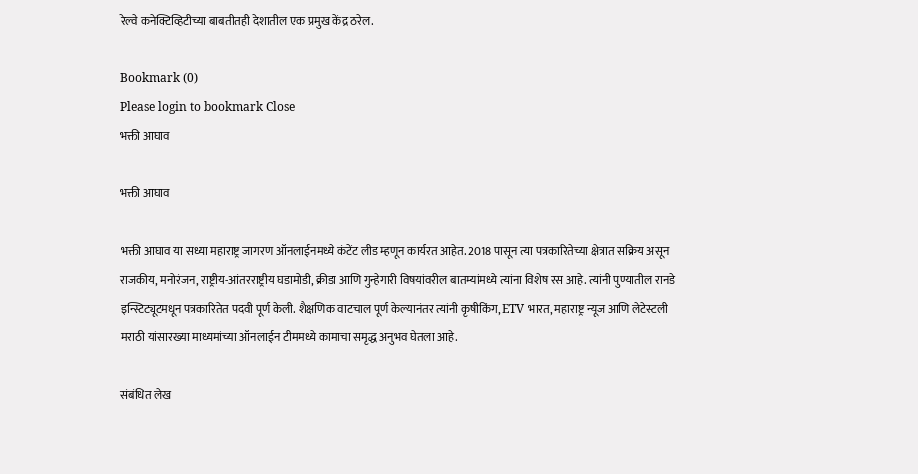रेल्वे कनेक्टिव्हिटीच्या बाबतीतही देशातील एक प्रमुख केंद्र ठरेल.

Bookmark (0)
Please login to bookmark Close
भक्ती आघाव

भक्ती आघाव

भक्ती आघाव या सध्या महाराष्ट्र जागरण ऑनलाईनमध्ये कंटेंट लीड म्हणून कार्यरत आहेत. 2018 पासून त्या पत्रकारितेच्या क्षेत्रात सक्रिय असून राजकीय, मनोरंजन, राष्ट्रीय-आंतरराष्ट्रीय घडामोडी, क्रीडा आणि गुन्हेगारी विषयांवरील बातम्यांमध्ये त्यांना विशेष रस आहे. त्यांनी पुण्यातील रानडे इन्स्टिट्यूटमधून पत्रकारितेत पदवी पूर्ण केली. शैक्षणिक वाटचाल पूर्ण केल्यानंतर त्यांनी कृषीकिंग, ETV भारत, महाराष्ट्र न्यूज आणि लेटेस्टली मराठी यांसारख्या माध्यमांच्या ऑनलाईन टीममध्ये कामाचा समृद्ध अनुभव घेतला आहे.

संबंधित लेख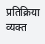प्रतिक्रिया व्यक्त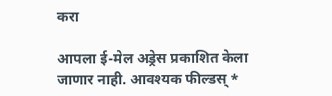करा

आपला ई-मेल अड्रेस प्रकाशित केला जाणार नाही. आवश्यक फील्डस् *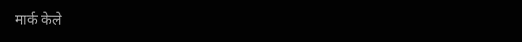मार्क केले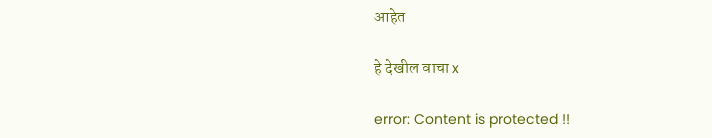आहेत

हे देखील वाचा x

error: Content is protected !!